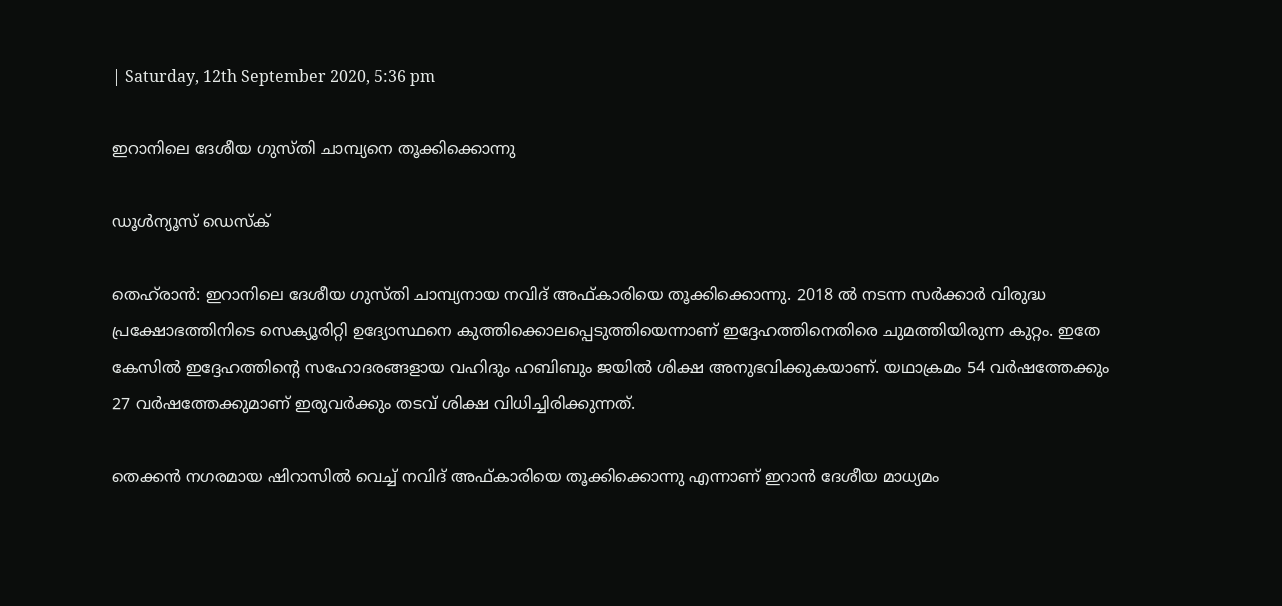| Saturday, 12th September 2020, 5:36 pm

ഇറാനിലെ ദേശീയ ഗുസ്തി ചാമ്പ്യനെ തൂക്കിക്കൊന്നു

ഡൂള്‍ന്യൂസ് ഡെസ്‌ക്

തെഹ്‌രാന്‍: ഇറാനിലെ ദേശീയ ഗുസ്തി ചാമ്പ്യനായ നവിദ് അഫ്കാരിയെ തൂക്കിക്കൊന്നു. 2018 ല്‍ നടന്ന സര്‍ക്കാര്‍ വിരുദ്ധ പ്രക്ഷോഭത്തിനിടെ സെക്യൂരിറ്റി ഉദ്യോസ്ഥനെ കുത്തിക്കൊലപ്പെടുത്തിയെന്നാണ് ഇദ്ദേഹത്തിനെതിരെ ചുമത്തിയിരുന്ന കുറ്റം. ഇതേ കേസില്‍ ഇദ്ദേഹത്തിന്റെ സഹോദരങ്ങളായ വഹിദും ഹബിബും ജയില്‍ ശിക്ഷ അനുഭവിക്കുകയാണ്. യഥാക്രമം 54 വര്‍ഷത്തേക്കും 27 വര്‍ഷത്തേക്കുമാണ് ഇരുവര്‍ക്കും തടവ് ശിക്ഷ വിധിച്ചിരിക്കുന്നത്.

തെക്കന്‍ നഗരമായ ഷിറാസില്‍ വെച്ച് നവിദ് അഫ്കാരിയെ തൂക്കിക്കൊന്നു എന്നാണ് ഇറാന്‍ ദേശീയ മാധ്യമം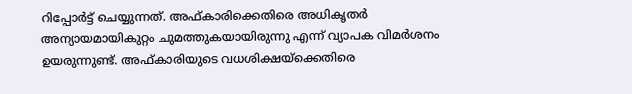റിപ്പോര്‍ട്ട് ചെയ്യുന്നത്. അഫ്കാരിക്കെതിരെ അധികൃതര്‍ അന്യായമായികുറ്റം ചുമത്തുകയായിരുന്നു എന്ന് വ്യാപക വിമര്‍ശനം ഉയരുന്നുണ്ട്. അഫ്കാരിയുടെ വധശിക്ഷയ്‌ക്കെതിരെ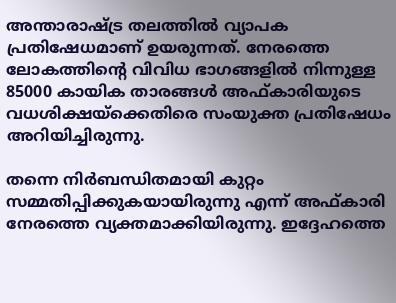അന്താരാഷ്ട്ര തലത്തില്‍ വ്യാപക പ്രതിഷേധമാണ് ഉയരുന്നത്. നേരത്തെ ലോകത്തിന്റെ വിവിധ ഭാഗങ്ങളില്‍ നിന്നുള്ള 85000 കായിക താരങ്ങള്‍ അഫ്കാരിയുടെ വധശിക്ഷയ്‌ക്കെതിരെ സംയുക്ത പ്രതിഷേധം അറിയിച്ചിരുന്നു.

തന്നെ നിര്‍ബന്ധിതമായി കുറ്റം സമ്മതിപ്പിക്കുകയായിരുന്നു എന്ന് അഫ്കാരി നേരത്തെ വ്യക്തമാക്കിയിരുന്നു. ഇദ്ദേഹത്തെ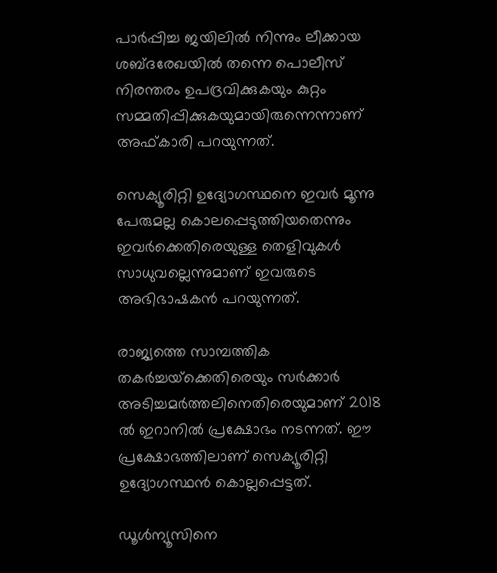പാര്‍പ്പിച്ച ജയിലില്‍ നിന്നും ലീക്കായ ശബ്ദരേഖയില്‍ തന്നെ പൊലീസ് നിരന്തരം ഉപദ്രവിക്കുകയും കുറ്റം സമ്മതിപ്പിക്കുകയുമായിരുന്നെന്നാണ്  അഫ്കാരി പറയുന്നത്.

സെക്യൂരിറ്റി ഉദ്യോഗസ്ഥനെ ഇവര്‍ മൂന്നു പേരുമല്ല കൊലപ്പെടുത്തിയതെന്നും ഇവര്‍ക്കെതിരെയുള്ള തെളിവുകള്‍ സാധുവല്ലെന്നുമാണ് ഇവരുടെ അഭിഭാഷകന്‍ പറയുന്നത്.

രാജ്യത്തെ സാമ്പത്തിക തകര്‍ച്ചയ്‌ക്കെതിരെയും സര്‍ക്കാര്‍ അടിച്ചമര്‍ത്തലിനെതിരെയുമാണ് 2018 ല്‍ ഇറാനില്‍ പ്രക്ഷോഭം നടന്നത്. ഈ പ്രക്ഷോഭത്തിലാണ് സെക്യൂരിറ്റി ഉദ്യോഗസ്ഥന്‍ കൊല്ലപ്പെട്ടത്.

ഡൂള്‍ന്യൂസിനെ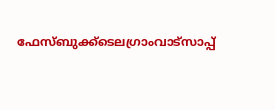ഫേസ്ബുക്ക്ടെലഗ്രാംവാട്‌സാപ്പ്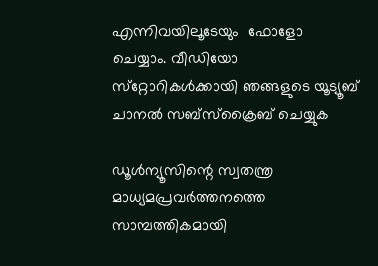എന്നിവയിലൂടേയും  ഫോളോ ചെയ്യാം. വീഡിയോ സ്‌റ്റോറികള്‍ക്കായി ഞങ്ങളുടെ യൂട്യൂബ് ചാനല്‍ സബ്‌സ്‌ക്രൈബ് ചെയ്യുക

ഡൂള്‍ന്യൂസിന്റെ സ്വതന്ത്ര മാധ്യമപ്രവര്‍ത്തനത്തെ സാമ്പത്തികമായി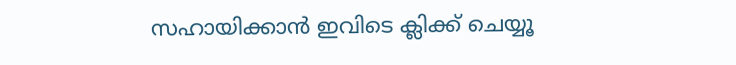സഹായിക്കാന്‍ ഇവിടെ ക്ലിക്ക് ചെയ്യൂ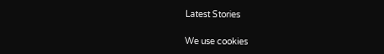Latest Stories

We use cookies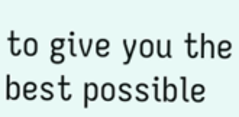to give you the best possible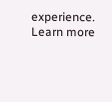experience. Learn more